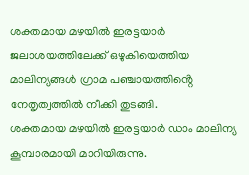ശക്തമായ മഴയിൽ ഇരട്ടയാർ ജലാശയത്തിലേക്ക് ഒഴുകിയെത്തിയ മാലിന്യങ്ങൾ ഗ്രാമ പഞ്ചായത്തിൻ്റെ നേതൃത്വത്തിൽ നീക്കി തുടങ്ങി.
ശക്തമായ മഴയിൽ ഇരട്ടയാർ ഡാം മാലിന്യ കൂമ്പാരമായി മാറിയിരുന്നു.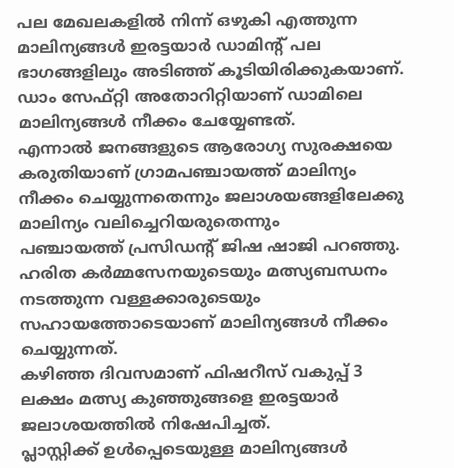പല മേഖലകളിൽ നിന്ന് ഒഴുകി എത്തുന്ന മാലിന്യങ്ങൾ ഇരട്ടയാർ ഡാമിന്റ് പല ഭാഗങ്ങളിലും അടിഞ്ഞ് കൂടിയിരിക്കുകയാണ്.
ഡാം സേഫ്റ്റി അതോറിറ്റിയാണ് ഡാമിലെ മാലിന്യങ്ങൾ നീക്കം ചേയ്യേണ്ടത്.
എന്നാൽ ജനങ്ങളുടെ ആരോഗ്യ സുരക്ഷയെ കരുതിയാണ് ഗ്രാമപഞ്ചായത്ത് മാലിന്യം നീക്കം ചെയ്യുന്നതെന്നും ജലാശയങ്ങളിലേക്കു മാലിന്യം വലിച്ചെറിയരുതെന്നും
പഞ്ചായത്ത് പ്രസിഡൻ്റ് ജിഷ ഷാജി പറഞ്ഞു.
ഹരിത കർമ്മസേനയുടെയും മത്സ്യബന്ധനം നടത്തുന്ന വള്ളക്കാരുടെയും സഹായത്തോടെയാണ് മാലിന്യങ്ങൾ നീക്കം ചെയ്യുന്നത്.
കഴിഞ്ഞ ദിവസമാണ് ഫിഷറീസ് വകുപ്പ് 3 ലക്ഷം മത്സ്യ കുഞ്ഞുങ്ങളെ ഇരട്ടയാർ ജലാശയത്തിൽ നിഷേപിച്ചത്.
പ്ലാസ്റ്റിക്ക് ഉൾപ്പെടെയുള്ള മാലിന്യങ്ങൾ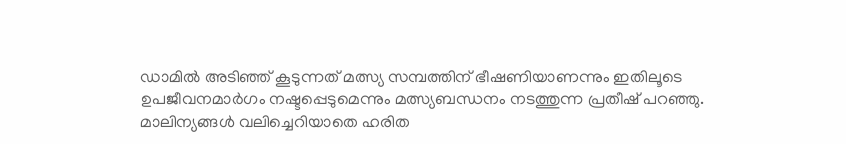ഡാമിൽ അടിഞ്ഞ് കൂടുന്നത് മത്സ്യ സമ്പത്തിന് ഭീഷണിയാണന്നും ഇതിലൂടെ ഉപജീവനമാർഗം നഷ്ടപ്പെടുമെന്നും മത്സ്യബന്ധനം നടത്തുന്ന പ്രതീഷ് പറഞ്ഞു.
മാലിന്യങ്ങൾ വലിച്ചെറിയാതെ ഹരിത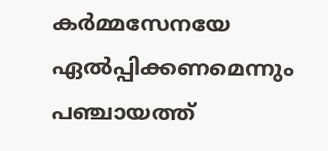കർമ്മസേനയേ ഏൽപ്പിക്കണമെന്നും പഞ്ചായത്ത്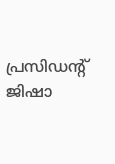പ്രസിഡന്റ് ജിഷാ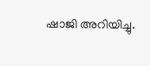ഷാജി അറിയിച്ചു.